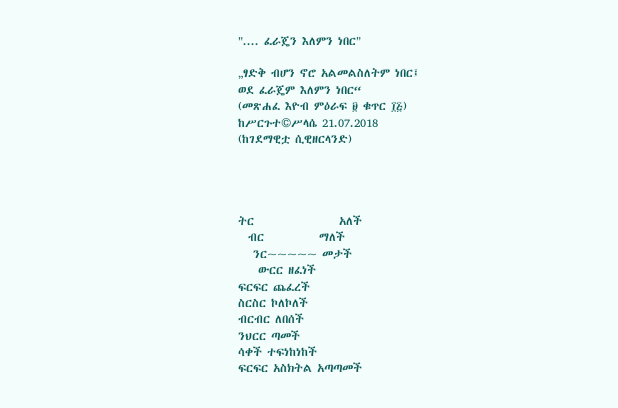".... ፈራጄን እለምን ነበር"

„ፃድቅ ብሆን ኖሮ አልመልስለትም ነበር፤
ወደ ፈራጄም እለምን ነበር“
(መጽሐፈ እዮብ ምዕራፍ ፱ ቁጥር ፲፭)
ከሥርጉተ©ሥላሴ 21.07.2018
(ከገደማዊቷ ሲዊዘርላንድ)




ትር                 አለች
  ብር           ማለች
   ንር~~~~~ መታች
    ውርር ዘፈነች
ፍርፍር ጨፈረች
ስርስር ኮለኮለች
ብርብር ለበሰች
ንህርር ጣመች
ሳቀች ተፍነከነከች
ፍርፍር አስክትል አጣጣመች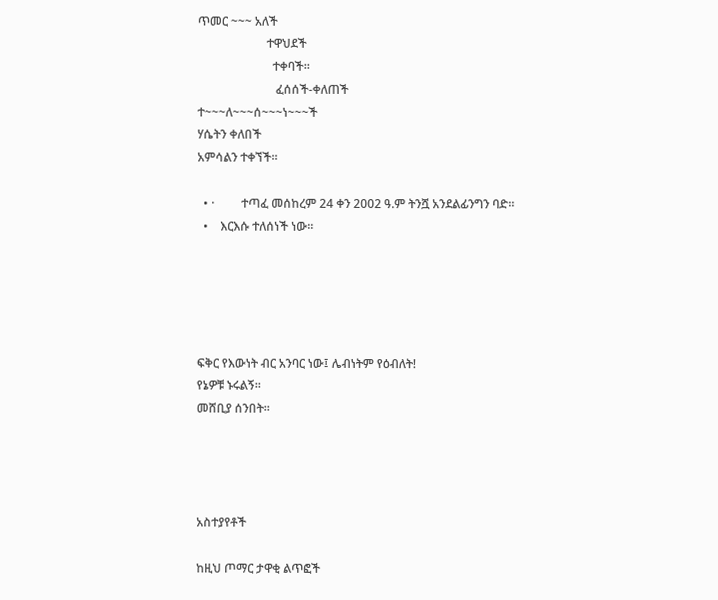ጥመር ~~~ አለች
                       ተዋህደች
                         ተቀባች።
                          ፈሰሰች-ቀለጠች
ተ~~~ለ~~~ሰ~~~ነ~~~ች
ሃሴትን ቀለበች
አምሳልን ተቀኘች።

  • ·         ተጣፈ መሰከረም 24 ቀን 2002 ዓ.ም ትንሿ አንደልፊንግን ባድ።
  •    እርእሱ ተለሰነች ነው።





ፍቅር የእውነት ብር አንባር ነው፤ ሌብነትም የዕብለት!
የኔዎቹ ኑሩልኝ።
መሸቢያ ሰንበት።




አስተያየቶች

ከዚህ ጦማር ታዋቂ ልጥፎች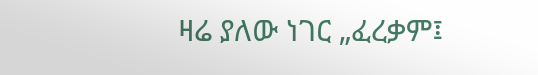ዛሬ ያለው ነገር „ፈረቃም፤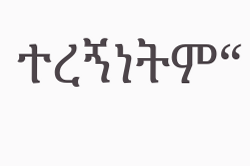ተረኝነትም“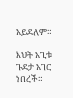አይደለም።

እህት አጊቱ ጉደታ አገር ነበረች።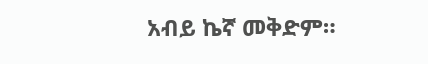አብይ ኬኛ መቅድም።